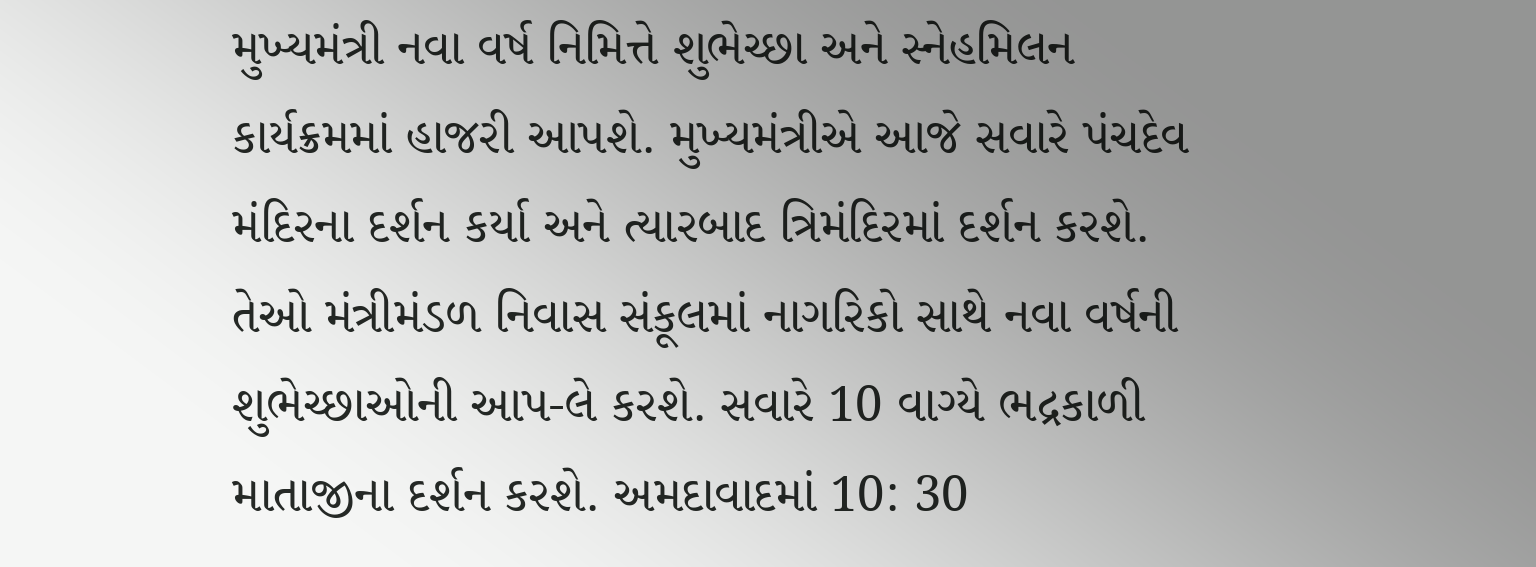મુખ્યમંત્રી નવા વર્ષ નિમિત્તે શુભેચ્છા અને સ્નેહમિલન કાર્યક્રમમાં હાજરી આપશે. મુખ્યમંત્રીએ આજે સવારે પંચદેવ મંદિરના દર્શન કર્યા અને ત્યારબાદ ત્રિમંદિરમાં દર્શન કરશે. તેઓ મંત્રીમંડળ નિવાસ સંકૂલમાં નાગરિકો સાથે નવા વર્ષની શુભેચ્છાઓની આપ-લે કરશે. સવારે 10 વાગ્યે ભદ્રકાળી માતાજીના દર્શન કરશે. અમદાવાદમાં 10: 30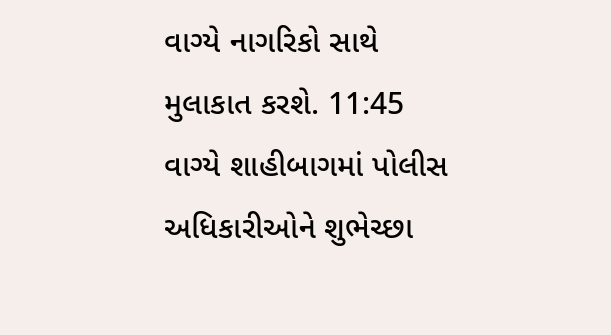વાગ્યે નાગરિકો સાથે મુલાકાત કરશે. 11:45 વાગ્યે શાહીબાગમાં પોલીસ અધિકારીઓને શુભેચ્છા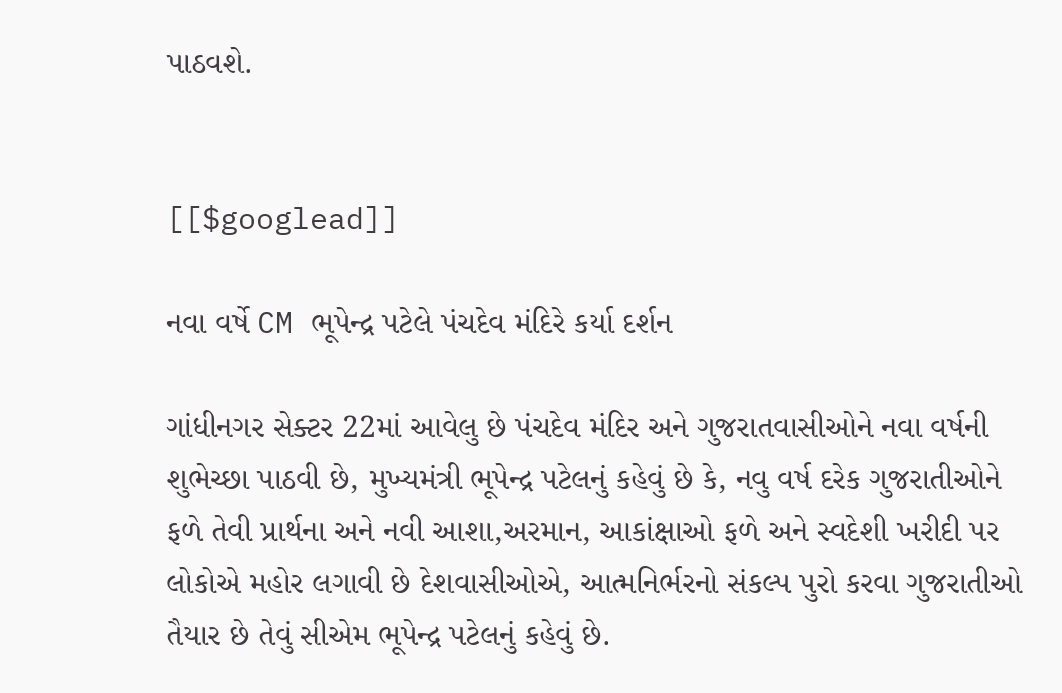પાઠવશે.


[[$googlead]]

નવા વર્ષે CM ભૂપેન્દ્ર પટેલે પંચદેવ મંદિરે કર્યા દર્શન

ગાંધીનગર સેક્ટર 22માં આવેલુ છે પંચદેવ મંદિર અને ગુજરાતવાસીઓને નવા વર્ષની શુભેચ્છા પાઠવી છે, મુખ્યમંત્રી ભૂપેન્દ્ર પટેલનું કહેવું છે કે, નવુ વર્ષ દરેક ગુજરાતીઓને ફળે તેવી પ્રાર્થના અને નવી આશા,અરમાન, આકાંક્ષાઓ ફળે અને સ્વદેશી ખરીદી પર લોકોએ મહોર લગાવી છે દેશવાસીઓએ, આત્મનિર્ભરનો સંકલ્પ પુરો કરવા ગુજરાતીઓ તૈયાર છે તેવું સીએમ ભૂપેન્દ્ર પટેલનું કહેવું છે.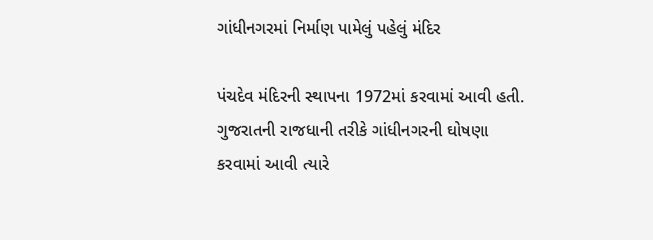ગાંધીનગરમાં નિર્માણ પામેલું પહેલું મંદિર

પંચદેવ મંદિરની સ્થાપના 1972માં કરવામાં આવી હતી. ગુજરાતની રાજધાની તરીકે ગાંધીનગરની ઘોષણા કરવામાં આવી ત્યારે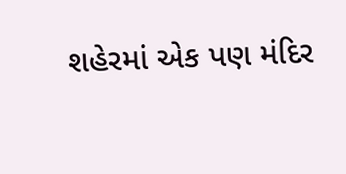શહેરમાં એક પણ મંદિર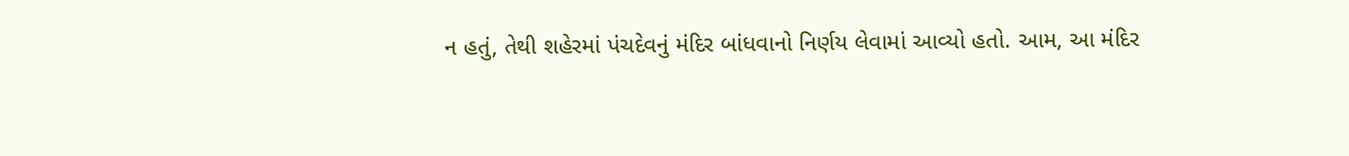ન હતું, તેથી શહેરમાં પંચદેવનું મંદિર બાંધવાનો નિર્ણય લેવામાં આવ્યો હતો. આમ, આ મંદિર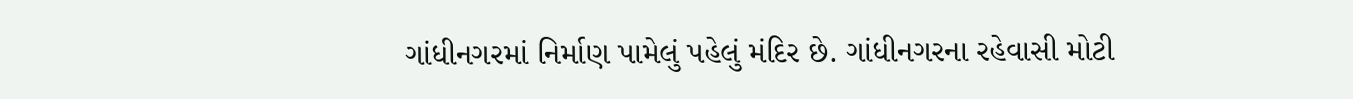ગાંધીનગરમાં નિર્માણ પામેલું પહેલું મંદિર છે. ગાંધીનગરના રહેવાસી મોટી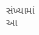સંખ્યામાં આ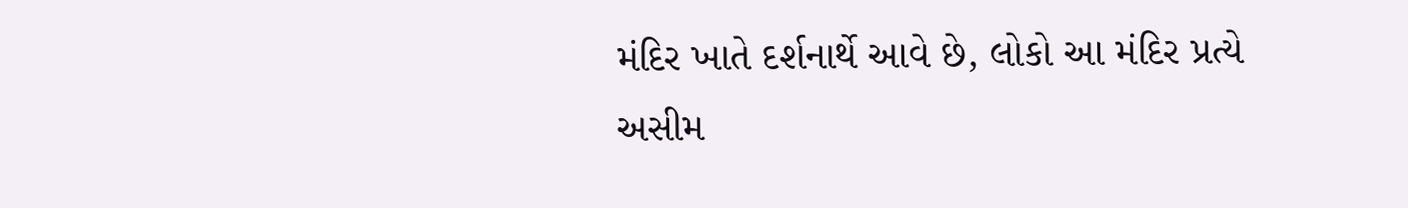મંદિર ખાતે દર્શનાર્થે આવે છે, લોકો આ મંદિર પ્રત્યે અસીમ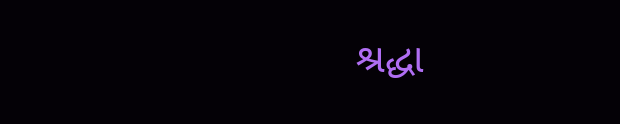શ્રદ્ધા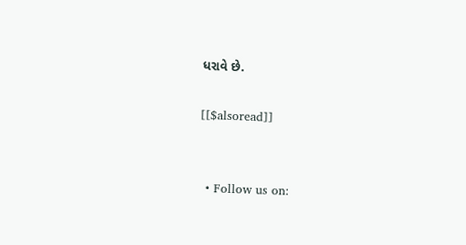ધરાવે છે.

[[$alsoread]]


  • Follow us on: